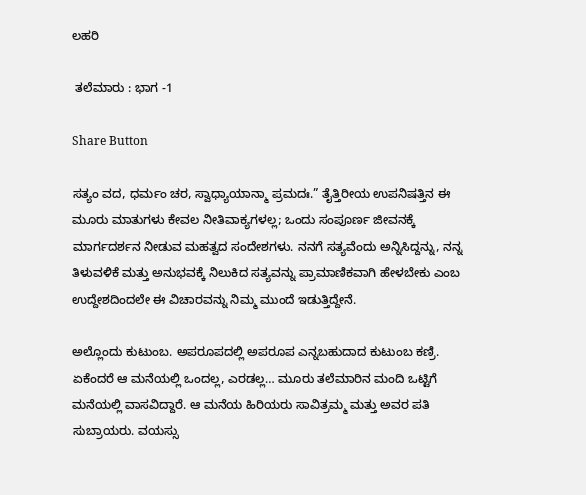ಲಹರಿ

 ತಲೆಮಾರು : ಭಾಗ -1

Share Button

ಸತ್ಯಂ ವದ, ಧರ್ಮಂ ಚರ, ಸ್ವಾಧ್ಯಾಯಾನ್ಮಾ ಪ್ರಮದಃ.” ತೈತ್ತಿರೀಯ ಉಪನಿಷತ್ತಿನ ಈ ಮೂರು ಮಾತುಗಳು ಕೇವಲ ನೀತಿವಾಕ್ಯಗಳಲ್ಲ; ಒಂದು ಸಂಪೂರ್ಣ ಜೀವನಕ್ಕೆ ಮಾರ್ಗದರ್ಶನ ನೀಡುವ ಮಹತ್ವದ ಸಂದೇಶಗಳು. ನನಗೆ ಸತ್ಯವೆಂದು ಅನ್ನಿಸಿದ್ದನ್ನು, ನನ್ನ ತಿಳುವಳಿಕೆ ಮತ್ತು ಅನುಭವಕ್ಕೆ ನಿಲುಕಿದ ಸತ್ಯವನ್ನು ಪ್ರಾಮಾಣಿಕವಾಗಿ ಹೇಳಬೇಕು ಎಂಬ ಉದ್ದೇಶದಿಂದಲೇ ಈ ವಿಚಾರವನ್ನು ನಿಮ್ಮ ಮುಂದೆ ಇಡುತ್ತಿದ್ದೇನೆ.

ಅಲ್ಲೊಂದು ಕುಟುಂಬ. ಅಪರೂಪದಲ್ಲಿ ಅಪರೂಪ ಎನ್ನಬಹುದಾದ ಕುಟುಂಬ ಕಣ್ರಿ. ಏಕೆಂದರೆ ಆ ಮನೆಯಲ್ಲಿ ಒಂದಲ್ಲ, ಎರಡಲ್ಲ… ಮೂರು ತಲೆಮಾರಿನ ಮಂದಿ ಒಟ್ಟಿಗೆ ಮನೆಯಲ್ಲಿ ವಾಸವಿದ್ದಾರೆ. ಆ ಮನೆಯ ಹಿರಿಯರು ಸಾವಿತ್ರಮ್ಮ ಮತ್ತು ಅವರ ಪತಿ ಸುಬ್ರಾಯರು. ವಯಸ್ಸು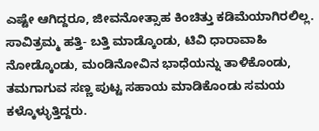ಎಷ್ಟೇ ಆಗಿದ್ದರೂ, ಜೀವನೋತ್ಸಾಹ ಕಿಂಚಿತ್ತು ಕಡಿಮೆಯಾಗಿರಲಿಲ್ಲ. ಸಾವಿತ್ರಮ್ಮ ಹತ್ತಿ- ಬತ್ತಿ ಮಾಡ್ಕೊಂಡು, ಟಿವಿ ಧಾರಾವಾಹಿ ನೋಡ್ಕೊಂಡು, ಮಂಡಿನೋವಿನ ಭಾಧೆಯನ್ನು ತಾಳಿಕೊಂಡು, ತಮಗಾಗುವ ಸಣ್ಣ ಪುಟ್ಟ ಸಹಾಯ ಮಾಡಿಕೊಂಡು ಸಮಯ ಕಳ್ಕೊಳ್ಳುತ್ತಿದ್ದರು.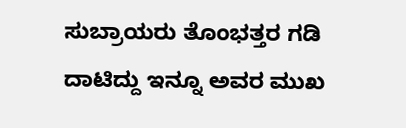ಸುಬ್ರಾಯರು ತೊಂಭತ್ತರ ಗಡಿ ದಾಟಿದ್ದು ಇನ್ನೂ ಅವರ ಮುಖ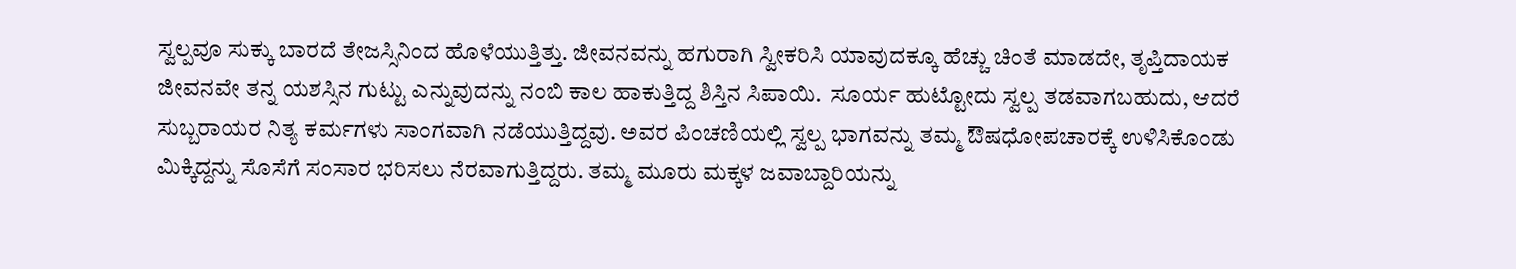ಸ್ವಲ್ಪವೂ ಸುಕ್ಕು ಬಾರದೆ ತೇಜಸ್ಸಿನಿಂದ ಹೊಳೆಯುತ್ತಿತ್ತು. ಜೀವನವನ್ನು ಹಗುರಾಗಿ ಸ್ವೀಕರಿಸಿ ಯಾವುದಕ್ಕೂ ಹೆಚ್ಚು ಚಿಂತೆ ಮಾಡದೇ, ತೃಪ್ತಿದಾಯಕ ಜೀವನವೇ ತನ್ನ ಯಶಸ್ಸಿನ ಗುಟ್ಟು ಎನ್ನುವುದನ್ನು ನಂಬಿ ಕಾಲ ಹಾಕುತ್ತಿದ್ದ ಶಿಸ್ತಿನ ಸಿಪಾಯಿ.  ಸೂರ್ಯ ಹುಟ್ಟೋದು ಸ್ವಲ್ಪ ತಡವಾಗಬಹುದು, ಆದರೆ ಸುಬ್ಬರಾಯರ ನಿತ್ಯ ಕರ್ಮಗಳು ಸಾಂಗವಾಗಿ ನಡೆಯುತ್ತಿದ್ದವು. ಅವರ ಪಿಂಚಣಿಯಲ್ಲಿ ಸ್ವಲ್ಪ ಭಾಗವನ್ನು ತಮ್ಮ ಔಷಧೋಪಚಾರಕ್ಕೆ ಉಳಿಸಿಕೊಂಡು ಮಿಕ್ಕಿದ್ದನ್ನು ಸೊಸೆಗೆ ಸಂಸಾರ ಭರಿಸಲು ನೆರವಾಗುತ್ತಿದ್ದರು. ತಮ್ಮ ಮೂರು ಮಕ್ಕಳ ಜವಾಬ್ದಾರಿಯನ್ನು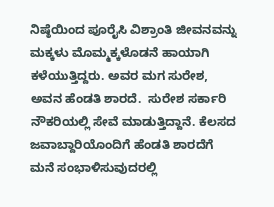ನಿಷ್ಠೆಯಿಂದ ಪೂರೈಸಿ ವಿಶ್ರಾಂತಿ ಜೀವನವನ್ನು ಮಕ್ಕಳು ಮೊಮ್ಮಕ್ಕಳೊಡನೆ ಹಾಯಾಗಿ ಕಳೆಯುತ್ತಿದ್ದರು. ಅವರ ಮಗ ಸುರೇಶ,  ಅವನ ಹೆಂಡತಿ ಶಾರದೆ.  ಸುರೇಶ ಸರ್ಕಾರಿ ನೌಕರಿಯಲ್ಲಿ ಸೇವೆ ಮಾಡುತ್ತಿದ್ದಾನೆ. ಕೆಲಸದ ಜವಾಬ್ದಾರಿಯೊಂದಿಗೆ ಹೆಂಡತಿ ಶಾರದೆಗೆ ಮನೆ ಸಂಭಾಳಿಸುವುದರಲ್ಲಿ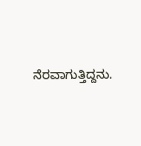ನೆರವಾಗುತ್ತಿದ್ದನು.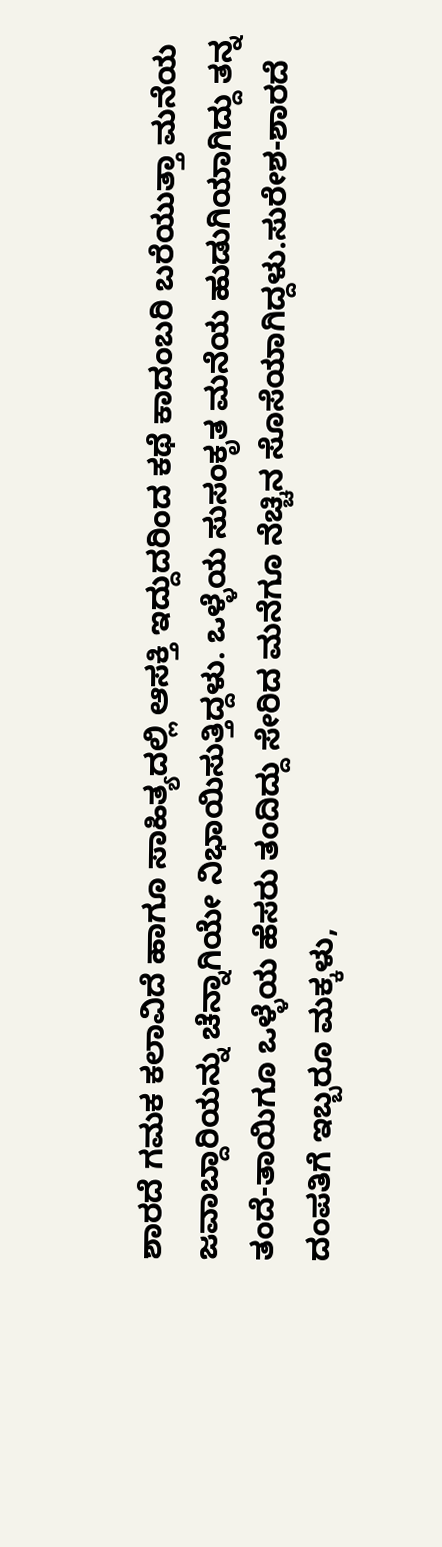ಶಾರದೆ ಗಮಕ ಕಲಾವಿದೆ ಹಾಗೂ ಸಾಹಿತ್ಯದಲ್ಲಿ ಆಸಕ್ತಿ ಇದ್ದುದರಿಂದ ಕಥೆ ಕಾದಂಬರಿ ಬರೆಯುತ್ತಾ ಮನೆಯ ಜವಾಬ್ದಾರಿಯನ್ನು ಚೆನ್ನಾಗಿಯೇ ನಿಭಾಯಿಸುತ್ತಿದ್ದಳು. ಒಳ್ಳೆಯ ಸುಸಂಕೃತ ಮನೆಯ ಹುಡುಗಿಯಾಗಿದ್ದು ತನ್ನ ತಂದೆ-ತಾಯಿಗೂ ಒಳ್ಳೆಯ ಹೆಸರು ತಂದಿದ್ದು ಸೇರಿದ ಮನೆಗೂ ನೆಚ್ಚಿನ ಸೊಸೆಯಾಗಿದ್ದಳು.ಸುರೇಶ-ಶಾರದೆ ದಂಪತಿಗೆ ಇಬ್ಬರೂ ಮಕ್ಕಳು,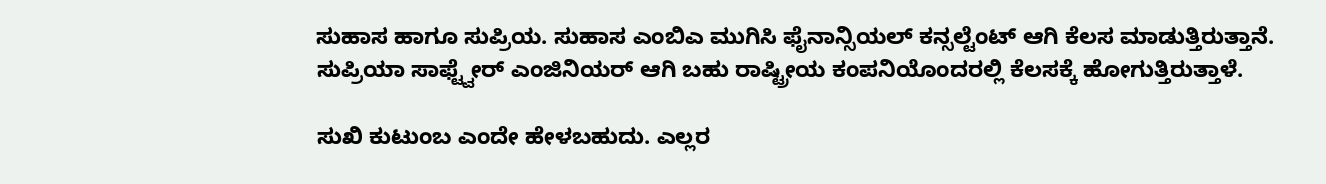ಸುಹಾಸ ಹಾಗೂ ಸುಪ್ರಿಯ. ಸುಹಾಸ ಎಂಬಿಎ ಮುಗಿಸಿ ಫೈನಾನ್ಸಿಯಲ್ ಕನ್ಸಲ್ಟೆಂಟ್ ಆಗಿ ಕೆಲಸ ಮಾಡುತ್ತಿರುತ್ತಾನೆ. ಸುಪ್ರಿಯಾ ಸಾಫ್ಟ್ವೇರ್ ಎಂಜಿನಿಯರ್ ಆಗಿ ಬಹು ರಾಷ್ಟ್ರೀಯ ಕಂಪನಿಯೊಂದರಲ್ಲಿ ಕೆಲಸಕ್ಕೆ ಹೋಗುತ್ತಿರುತ್ತಾಳೆ.

ಸುಖಿ ಕುಟುಂಬ ಎಂದೇ ಹೇಳಬಹುದು. ಎಲ್ಲರ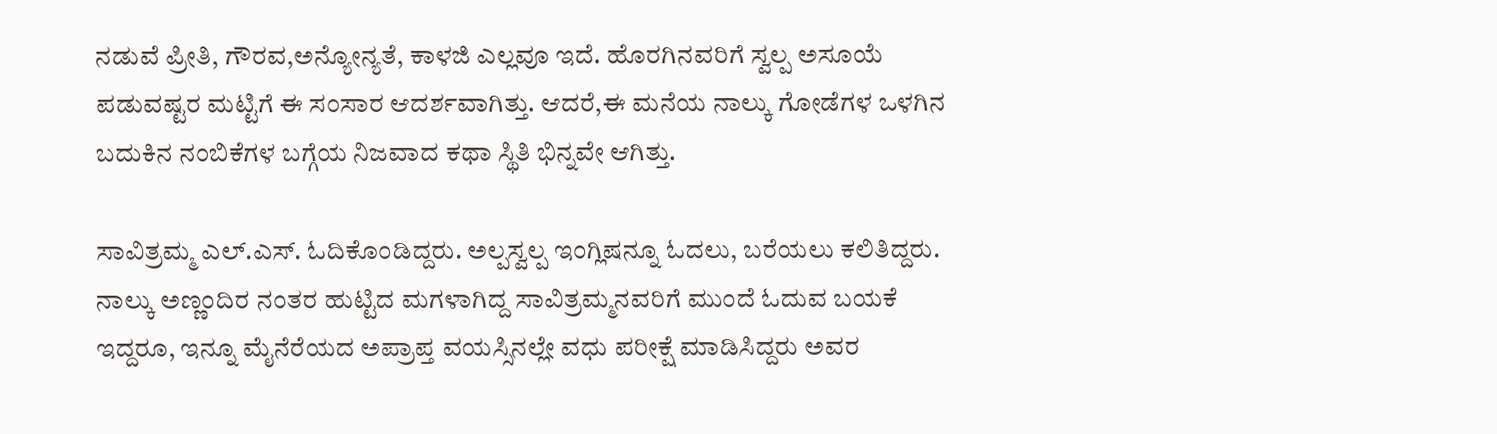ನಡುವೆ ಪ್ರೀತಿ, ಗೌರವ,ಅನ್ಯೋನ್ಯತೆ, ಕಾಳಜಿ ಎಲ್ಲವೂ ಇದೆ. ಹೊರಗಿನವರಿಗೆ ಸ್ವಲ್ಪ ಅಸೂಯೆ ಪಡುವಷ್ಟರ ಮಟ್ಟಿಗೆ ಈ ಸಂಸಾರ ಆದರ್ಶವಾಗಿತ್ತು. ಆದರೆ,ಈ ಮನೆಯ ನಾಲ್ಕು ಗೋಡೆಗಳ ಒಳಗಿನ ಬದುಕಿನ ನಂಬಿಕೆಗಳ ಬಗ್ಗೆಯ ನಿಜವಾದ ಕಥಾ ಸ್ಥಿತಿ ಭಿನ್ನವೇ ಆಗಿತ್ತು.

ಸಾವಿತ್ರಮ್ಮ ಎಲ್.ಎಸ್. ಓದಿಕೊಂಡಿದ್ದರು. ಅಲ್ಪಸ್ವಲ್ಪ ಇಂಗ್ಲಿಷನ್ನೂ ಓದಲು, ಬರೆಯಲು ಕಲಿತಿದ್ದರು. ನಾಲ್ಕು ಅಣ್ಣಂದಿರ ನಂತರ ಹುಟ್ಟಿದ ಮಗಳಾಗಿದ್ದ ಸಾವಿತ್ರಮ್ಮನವರಿಗೆ ಮುಂದೆ ಓದುವ ಬಯಕೆ ಇದ್ದರೂ, ಇನ್ನೂ ಮೈನೆರೆಯದ ಅಪ್ರಾಪ್ತ ವಯಸ್ಸಿನಲ್ಲೇ ವಧು ಪರೀಕ್ಷೆ ಮಾಡಿಸಿದ್ದರು ಅವರ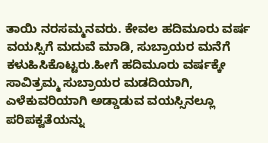ತಾಯಿ ನರಸಮ್ಮನವರು. ಕೇವಲ ಹದಿಮೂರು ವರ್ಷ ವಯಸ್ಸಿಗೆ ಮದುವೆ ಮಾಡಿ, ಸುಬ್ರಾಯರ ಮನೆಗೆ ಕಳುಹಿಸಿಕೊಟ್ಟರು.ಹೀಗೆ ಹದಿಮೂರು ವರ್ಷಕ್ಕೇ ಸಾವಿತ್ರಮ್ಮ ಸುಬ್ರಾಯರ ಮಡದಿಯಾಗಿ, ಎಳೆಕುವರಿಯಾಗಿ ಅಡ್ಡಾಡುವ ವಯಸ್ಸಿನಲ್ಲೂ ಪರಿಪಕ್ವತೆಯನ್ನು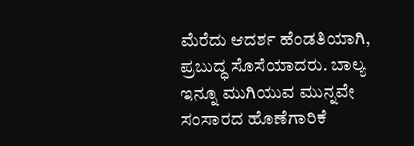ಮೆರೆದು ಆದರ್ಶ ಹೆಂಡತಿಯಾಗಿ, ಪ್ರಬುದ್ಧ ಸೊಸೆಯಾದರು. ಬಾಲ್ಯ ಇನ್ನೂ ಮುಗಿಯುವ ಮುನ್ನವೇ ಸಂಸಾರದ ಹೊಣೆಗಾರಿಕೆ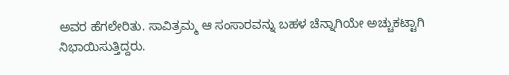ಅವರ ಹೆಗಲೇರಿತು. ಸಾವಿತ್ರಮ್ಮ ಆ ಸಂಸಾರವನ್ನು ಬಹಳ ಚೆನ್ನಾಗಿಯೇ ಅಚ್ಚುಕಟ್ಟಾಗಿ ನಿಭಾಯಿಸುತ್ತಿದ್ದರು.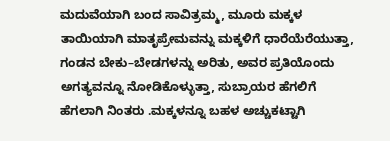ಮದುವೆಯಾಗಿ ಬಂದ ಸಾವಿತ್ರಮ್ಮ, ಮೂರು ಮಕ್ಕಳ ತಾಯಿಯಾಗಿ ಮಾತೃಪ್ರೇಮವನ್ನು ಮಕ್ಕಳಿಗೆ ಧಾರೆಯೆರೆಯುತ್ತಾ, ಗಂಡನ ಬೇಕು–ಬೇಡಗಳನ್ನು ಅರಿತು, ಅವರ ಪ್ರತಿಯೊಂದು ಅಗತ್ಯವನ್ನೂ ನೋಡಿಕೊಳ್ಳುತ್ತಾ, ಸುಬ್ರಾಯರ ಹೆಗಲಿಗೆ ಹೆಗಲಾಗಿ ನಿಂತರು .ಮಕ್ಕಳನ್ನೂ ಬಹಳ ಅಚ್ಚುಕಟ್ಟಾಗಿ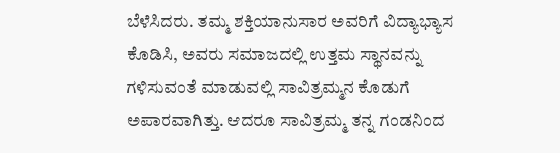ಬೆಳೆಸಿದರು. ತಮ್ಮ ಶಕ್ತಿಯಾನುಸಾರ ಅವರಿಗೆ ವಿದ್ಯಾಭ್ಯಾಸ ಕೊಡಿಸಿ, ಅವರು ಸಮಾಜದಲ್ಲಿ ಉತ್ತಮ ಸ್ಥಾನವನ್ನು ಗಳಿಸುವಂತೆ ಮಾಡುವಲ್ಲಿ ಸಾವಿತ್ರಮ್ಮನ ಕೊಡುಗೆ ಅಪಾರವಾಗಿತ್ತು. ಆದರೂ ಸಾವಿತ್ರಮ್ಮ ತನ್ನ ಗಂಡನಿಂದ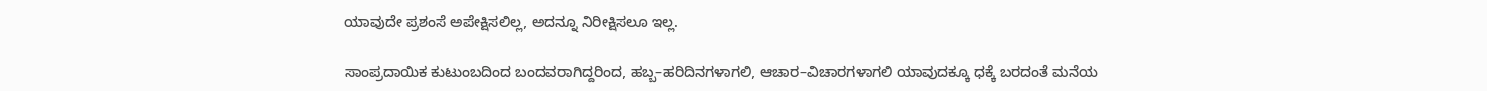ಯಾವುದೇ ಪ್ರಶಂಸೆ ಅಪೇಕ್ಷಿಸಲಿಲ್ಲ, ಅದನ್ನೂ ನಿರೀಕ್ಷಿಸಲೂ ಇಲ್ಲ.

ಸಾಂಪ್ರದಾಯಿಕ ಕುಟುಂಬದಿಂದ ಬಂದವರಾಗಿದ್ದರಿಂದ, ಹಬ್ಬ–ಹರಿದಿನಗಳಾಗಲಿ, ಆಚಾರ–ವಿಚಾರಗಳಾಗಲಿ ಯಾವುದಕ್ಕೂ ಧಕ್ಕೆ ಬರದಂತೆ ಮನೆಯ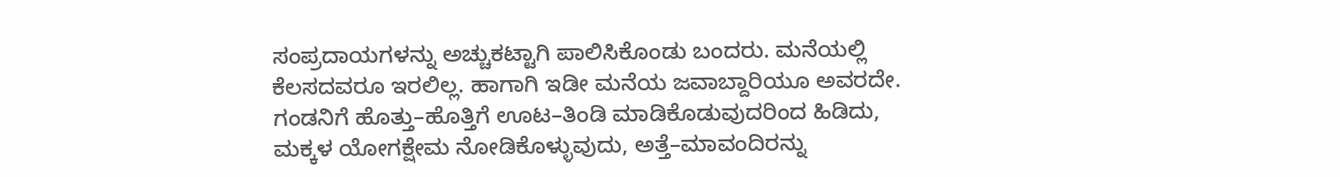ಸಂಪ್ರದಾಯಗಳನ್ನು ಅಚ್ಚುಕಟ್ಟಾಗಿ ಪಾಲಿಸಿಕೊಂಡು ಬಂದರು. ಮನೆಯಲ್ಲಿ ಕೆಲಸದವರೂ ಇರಲಿಲ್ಲ. ಹಾಗಾಗಿ ಇಡೀ ಮನೆಯ ಜವಾಬ್ದಾರಿಯೂ ಅವರದೇ. ಗಂಡನಿಗೆ ಹೊತ್ತು–ಹೊತ್ತಿಗೆ ಊಟ–ತಿಂಡಿ ಮಾಡಿಕೊಡುವುದರಿಂದ ಹಿಡಿದು, ಮಕ್ಕಳ ಯೋಗಕ್ಷೇಮ ನೋಡಿಕೊಳ್ಳುವುದು, ಅತ್ತೆ–ಮಾವಂದಿರನ್ನು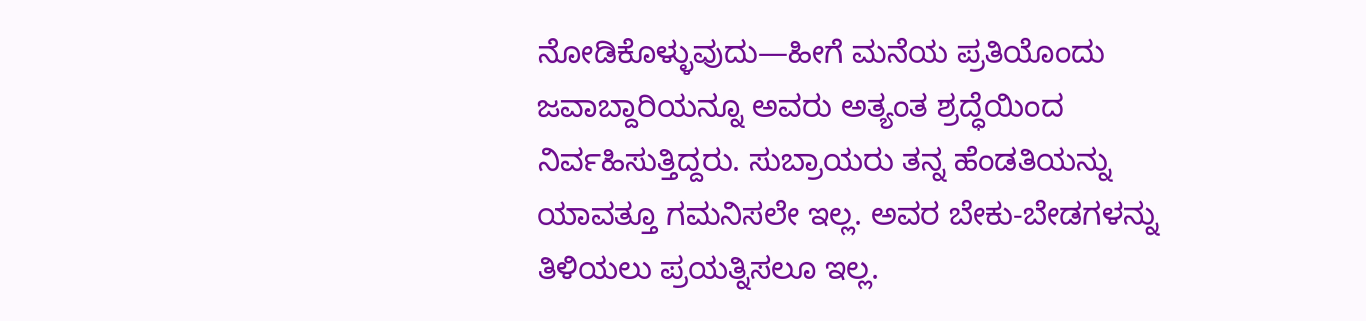ನೋಡಿಕೊಳ್ಳುವುದು—ಹೀಗೆ ಮನೆಯ ಪ್ರತಿಯೊಂದು ಜವಾಬ್ದಾರಿಯನ್ನೂ ಅವರು ಅತ್ಯಂತ ಶ್ರದ್ಧೆಯಿಂದ ನಿರ್ವಹಿಸುತ್ತಿದ್ದರು. ಸುಬ್ರಾಯರು ತನ್ನ ಹೆಂಡತಿಯನ್ನು ಯಾವತ್ತೂ ಗಮನಿಸಲೇ ಇಲ್ಲ. ಅವರ ಬೇಕು-ಬೇಡಗಳನ್ನು ತಿಳಿಯಲು ಪ್ರಯತ್ನಿಸಲೂ ಇಲ್ಲ.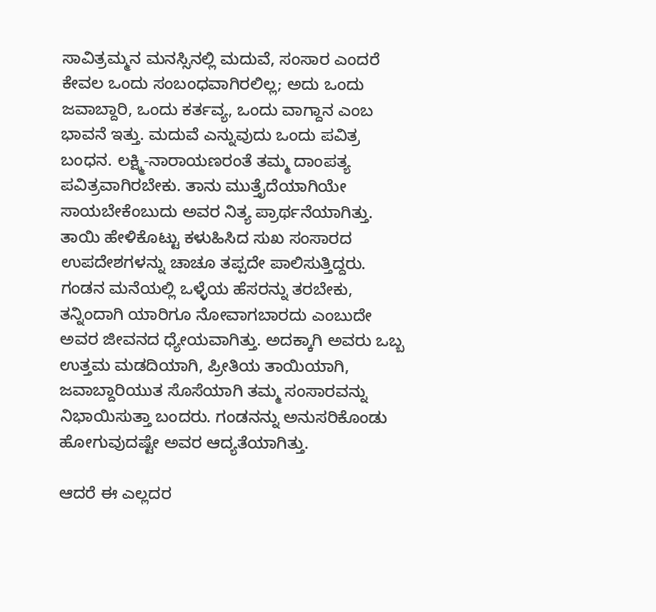ಸಾವಿತ್ರಮ್ಮನ ಮನಸ್ಸಿನಲ್ಲಿ ಮದುವೆ, ಸಂಸಾರ ಎಂದರೆ ಕೇವಲ ಒಂದು ಸಂಬಂಧವಾಗಿರಲಿಲ್ಲ; ಅದು ಒಂದು ಜವಾಬ್ದಾರಿ, ಒಂದು ಕರ್ತವ್ಯ, ಒಂದು ವಾಗ್ದಾನ ಎಂಬ ಭಾವನೆ ಇತ್ತು. ಮದುವೆ ಎನ್ನುವುದು ಒಂದು ಪವಿತ್ರ ಬಂಧನ. ಲಕ್ಷ್ಮಿ-ನಾರಾಯಣರಂತೆ ತಮ್ಮ ದಾಂಪತ್ಯ ಪವಿತ್ರವಾಗಿರಬೇಕು. ತಾನು ಮುತ್ತೈದೆಯಾಗಿಯೇ ಸಾಯಬೇಕೆಂಬುದು ಅವರ ನಿತ್ಯ ಪ್ರಾರ್ಥನೆಯಾಗಿತ್ತು. ತಾಯಿ ಹೇಳಿಕೊಟ್ಟು ಕಳುಹಿಸಿದ ಸುಖ ಸಂಸಾರದ ಉಪದೇಶಗಳನ್ನು ಚಾಚೂ ತಪ್ಪದೇ ಪಾಲಿಸುತ್ತಿದ್ದರು. ಗಂಡನ ಮನೆಯಲ್ಲಿ ಒಳ್ಳೆಯ ಹೆಸರನ್ನು ತರಬೇಕು, ತನ್ನಿಂದಾಗಿ ಯಾರಿಗೂ ನೋವಾಗಬಾರದು ಎಂಬುದೇ ಅವರ ಜೀವನದ ಧ್ಯೇಯವಾಗಿತ್ತು. ಅದಕ್ಕಾಗಿ ಅವರು ಒಬ್ಬ ಉತ್ತಮ ಮಡದಿಯಾಗಿ, ಪ್ರೀತಿಯ ತಾಯಿಯಾಗಿ, ಜವಾಬ್ದಾರಿಯುತ ಸೊಸೆಯಾಗಿ ತಮ್ಮ ಸಂಸಾರವನ್ನು ನಿಭಾಯಿಸುತ್ತಾ ಬಂದರು. ಗಂಡನನ್ನು ಅನುಸರಿಕೊಂಡು ಹೋಗುವುದಷ್ಟೇ ಅವರ ಆದ್ಯತೆಯಾಗಿತ್ತು.

ಆದರೆ ಈ ಎಲ್ಲದರ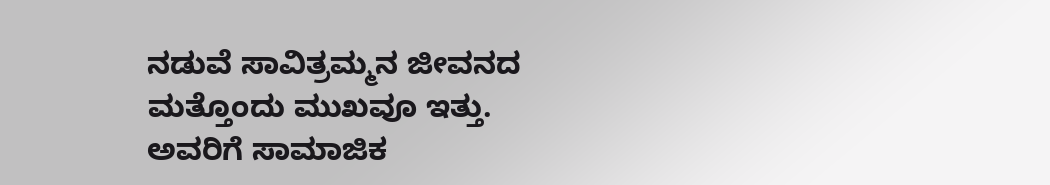ನಡುವೆ ಸಾವಿತ್ರಮ್ಮನ ಜೀವನದ ಮತ್ತೊಂದು ಮುಖವೂ ಇತ್ತು. ಅವರಿಗೆ ಸಾಮಾಜಿಕ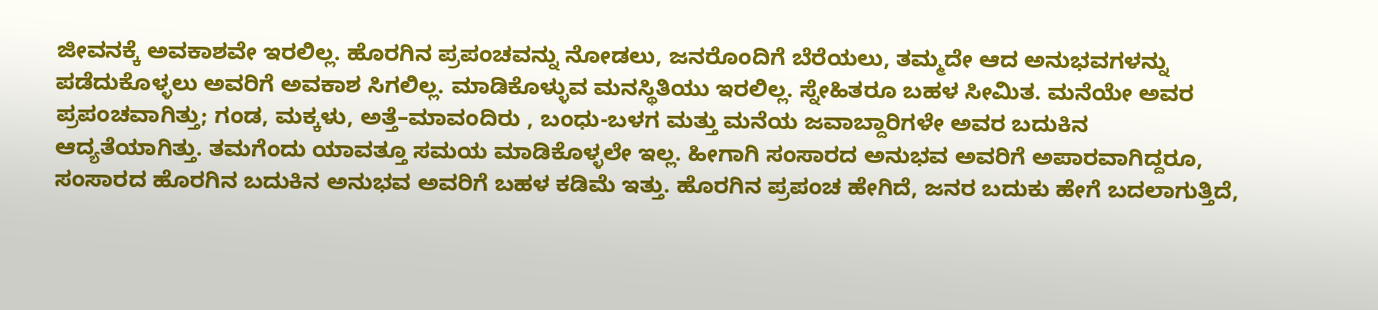ಜೀವನಕ್ಕೆ ಅವಕಾಶವೇ ಇರಲಿಲ್ಲ. ಹೊರಗಿನ ಪ್ರಪಂಚವನ್ನು ನೋಡಲು, ಜನರೊಂದಿಗೆ ಬೆರೆಯಲು, ತಮ್ಮದೇ ಆದ ಅನುಭವಗಳನ್ನು ಪಡೆದುಕೊಳ್ಳಲು ಅವರಿಗೆ ಅವಕಾಶ ಸಿಗಲಿಲ್ಲ. ಮಾಡಿಕೊಳ್ಳುವ ಮನಸ್ಥಿತಿಯು ಇರಲಿಲ್ಲ. ಸ್ನೇಹಿತರೂ ಬಹಳ ಸೀಮಿತ. ಮನೆಯೇ ಅವರ ಪ್ರಪಂಚವಾಗಿತ್ತು; ಗಂಡ, ಮಕ್ಕಳು, ಅತ್ತೆ–ಮಾವಂದಿರು , ಬಂಧು-ಬಳಗ ಮತ್ತು ಮನೆಯ ಜವಾಬ್ದಾರಿಗಳೇ ಅವರ ಬದುಕಿನ ಆದ್ಯತೆಯಾಗಿತ್ತು. ತಮಗೆಂದು ಯಾವತ್ತೂ ಸಮಯ ಮಾಡಿಕೊಳ್ಳಲೇ ಇಲ್ಲ. ಹೀಗಾಗಿ ಸಂಸಾರದ ಅನುಭವ ಅವರಿಗೆ ಅಪಾರವಾಗಿದ್ದರೂ, ಸಂಸಾರದ ಹೊರಗಿನ ಬದುಕಿನ ಅನುಭವ ಅವರಿಗೆ ಬಹಳ ಕಡಿಮೆ ಇತ್ತು. ಹೊರಗಿನ ಪ್ರಪಂಚ ಹೇಗಿದೆ, ಜನರ ಬದುಕು ಹೇಗೆ ಬದಲಾಗುತ್ತಿದೆ,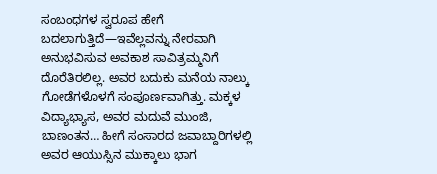ಸಂಬಂಧಗಳ ಸ್ವರೂಪ ಹೇಗೆ ಬದಲಾಗುತ್ತಿದೆ—ಇವೆಲ್ಲವನ್ನು ನೇರವಾಗಿ ಅನುಭವಿಸುವ ಅವಕಾಶ ಸಾವಿತ್ರಮ್ಮನಿಗೆ ದೊರೆತಿರಲಿಲ್ಲ. ಅವರ ಬದುಕು ಮನೆಯ ನಾಲ್ಕು ಗೋಡೆಗಳೊಳಗೆ ಸಂಪೂರ್ಣವಾಗಿತ್ತು. ಮಕ್ಕಳ ವಿದ್ಯಾಭ್ಯಾಸ, ಅವರ ಮದುವೆ ಮುಂಜಿ, ಬಾಣಂತನ… ಹೀಗೆ ಸಂಸಾರದ ಜವಾಬ್ದಾರಿಗಳಲ್ಲಿ  ಅವರ ಆಯುಸ್ಸಿನ ಮುಕ್ಕಾಲು ಭಾಗ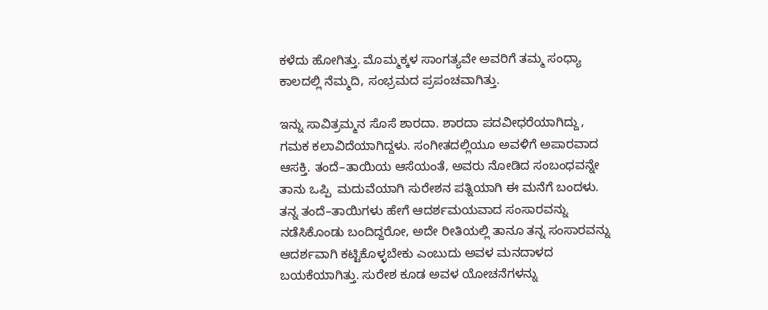ಕಳೆದು ಹೋಗಿತ್ತು. ಮೊಮ್ಮಕ್ಕಳ ಸಾಂಗತ್ಯವೇ ಅವರಿಗೆ ತಮ್ಮ ಸಂಧ್ಯಾ ಕಾಲದಲ್ಲಿ ನೆಮ್ಮದಿ, ಸಂಭ್ರಮದ ಪ್ರಪಂಚವಾಗಿತ್ತು.

ಇನ್ನು ಸಾವಿತ್ರಮ್ಮನ ಸೊಸೆ ಶಾರದಾ. ಶಾರದಾ ಪದವೀಧರೆಯಾಗಿದ್ದು, ಗಮಕ ಕಲಾವಿದೆಯಾಗಿದ್ದಳು. ಸಂಗೀತದಲ್ಲಿಯೂ ಅವಳಿಗೆ ಅಪಾರವಾದ ಆಸಕ್ತಿ. ತಂದೆ–ತಾಯಿಯ ಆಸೆಯಂತೆ, ಅವರು ನೋಡಿದ ಸಂಬಂಧವನ್ನೇ ತಾನು ಒಪ್ಪಿ  ಮದುವೆಯಾಗಿ ಸುರೇಶನ ಪತ್ನಿಯಾಗಿ ಈ ಮನೆಗೆ ಬಂದಳು. ತನ್ನ ತಂದೆ–ತಾಯಿಗಳು ಹೇಗೆ ಆದರ್ಶಮಯವಾದ ಸಂಸಾರವನ್ನು ನಡೆಸಿಕೊಂಡು ಬಂದಿದ್ದರೋ, ಅದೇ ರೀತಿಯಲ್ಲಿ ತಾನೂ ತನ್ನ ಸಂಸಾರವನ್ನು ಆದರ್ಶವಾಗಿ ಕಟ್ಟಿಕೊಳ್ಳಬೇಕು ಎಂಬುದು ಅವಳ ಮನದಾಳದ ಬಯಕೆಯಾಗಿತ್ತು. ಸುರೇಶ ಕೂಡ ಅವಳ ಯೋಚನೆಗಳನ್ನು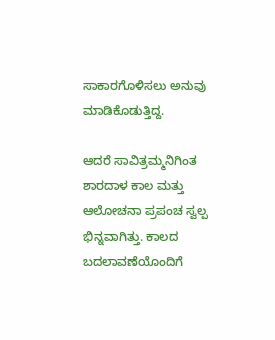ಸಾಕಾರಗೊಳಿಸಲು ಅನುವು ಮಾಡಿಕೊಡುತ್ತಿದ್ದ.

ಆದರೆ ಸಾವಿತ್ರಮ್ಮನಿಗಿಂತ ಶಾರದಾಳ ಕಾಲ ಮತ್ತು ಆಲೋಚನಾ ಪ್ರಪಂಚ ಸ್ವಲ್ಪ ಭಿನ್ನವಾಗಿತ್ತು. ಕಾಲದ ಬದಲಾವಣೆಯೊಂದಿಗೆ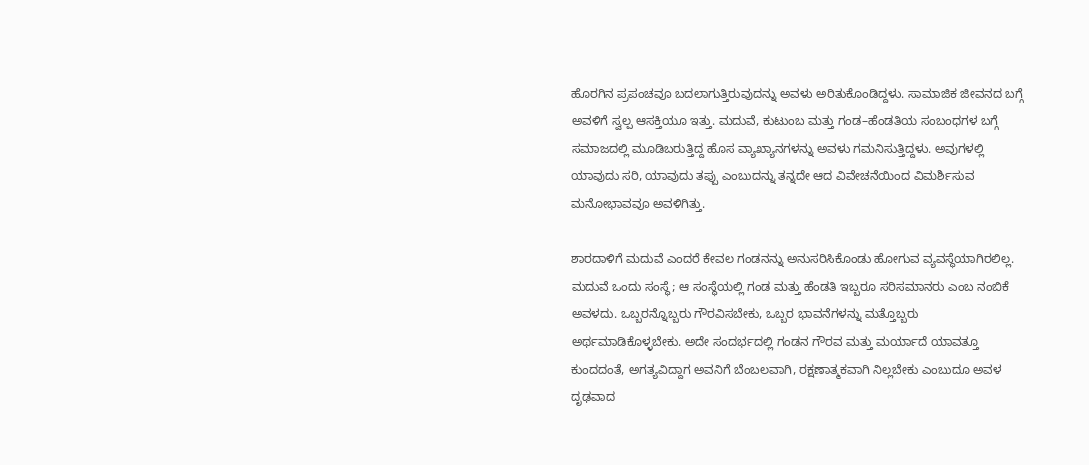ಹೊರಗಿನ ಪ್ರಪಂಚವೂ ಬದಲಾಗುತ್ತಿರುವುದನ್ನು ಅವಳು ಅರಿತುಕೊಂಡಿದ್ದಳು. ಸಾಮಾಜಿಕ ಜೀವನದ ಬಗ್ಗೆ ಅವಳಿಗೆ ಸ್ವಲ್ಪ ಆಸಕ್ತಿಯೂ ಇತ್ತು. ಮದುವೆ, ಕುಟುಂಬ ಮತ್ತು ಗಂಡ–ಹೆಂಡತಿಯ ಸಂಬಂಧಗಳ ಬಗ್ಗೆ ಸಮಾಜದಲ್ಲಿ ಮೂಡಿಬರುತ್ತಿದ್ದ ಹೊಸ ವ್ಯಾಖ್ಯಾನಗಳನ್ನು ಅವಳು ಗಮನಿಸುತ್ತಿದ್ದಳು. ಅವುಗಳಲ್ಲಿ ಯಾವುದು ಸರಿ, ಯಾವುದು ತಪ್ಪು ಎಂಬುದನ್ನು ತನ್ನದೇ ಆದ ವಿವೇಚನೆಯಿಂದ ವಿಮರ್ಶಿಸುವ ಮನೋಭಾವವೂ ಅವಳಿಗಿತ್ತು.

ಶಾರದಾಳಿಗೆ ಮದುವೆ ಎಂದರೆ ಕೇವಲ ಗಂಡನನ್ನು ಅನುಸರಿಸಿಕೊಂಡು ಹೋಗುವ ವ್ಯವಸ್ಥೆಯಾಗಿರಲಿಲ್ಲ. ಮದುವೆ ಒಂದು ಸಂಸ್ಥೆ; ಆ ಸಂಸ್ಥೆಯಲ್ಲಿ ಗಂಡ ಮತ್ತು ಹೆಂಡತಿ ಇಬ್ಬರೂ ಸರಿಸಮಾನರು ಎಂಬ ನಂಬಿಕೆ ಅವಳದು. ಒಬ್ಬರನ್ನೊಬ್ಬರು ಗೌರವಿಸಬೇಕು, ಒಬ್ಬರ ಭಾವನೆಗಳನ್ನು ಮತ್ತೊಬ್ಬರು ಅರ್ಥಮಾಡಿಕೊಳ್ಳಬೇಕು. ಅದೇ ಸಂದರ್ಭದಲ್ಲಿ ಗಂಡನ ಗೌರವ ಮತ್ತು ಮರ್ಯಾದೆ ಯಾವತ್ತೂ ಕುಂದದಂತೆ, ಅಗತ್ಯವಿದ್ದಾಗ ಅವನಿಗೆ ಬೆಂಬಲವಾಗಿ, ರಕ್ಷಣಾತ್ಮಕವಾಗಿ ನಿಲ್ಲಬೇಕು ಎಂಬುದೂ ಅವಳ ದೃಢವಾದ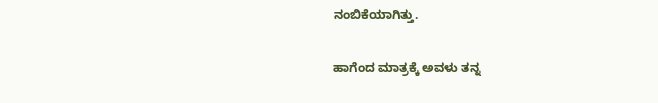ನಂಬಿಕೆಯಾಗಿತ್ತು.

ಹಾಗೆಂದ ಮಾತ್ರಕ್ಕೆ ಅವಳು ತನ್ನ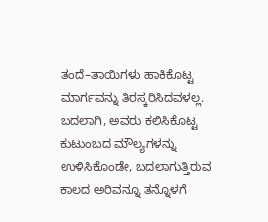ತಂದೆ–ತಾಯಿಗಳು ಹಾಕಿಕೊಟ್ಟ ಮಾರ್ಗವನ್ನು ತಿರಸ್ಕರಿಸಿದವಳಲ್ಲ. ಬದಲಾಗಿ, ಅವರು ಕಲಿಸಿಕೊಟ್ಟ ಕುಟುಂಬದ ಮೌಲ್ಯಗಳನ್ನು ಉಳಿಸಿಕೊಂಡೇ, ಬದಲಾಗುತ್ತಿರುವ ಕಾಲದ ಅರಿವನ್ನೂ ತನ್ನೊಳಗೆ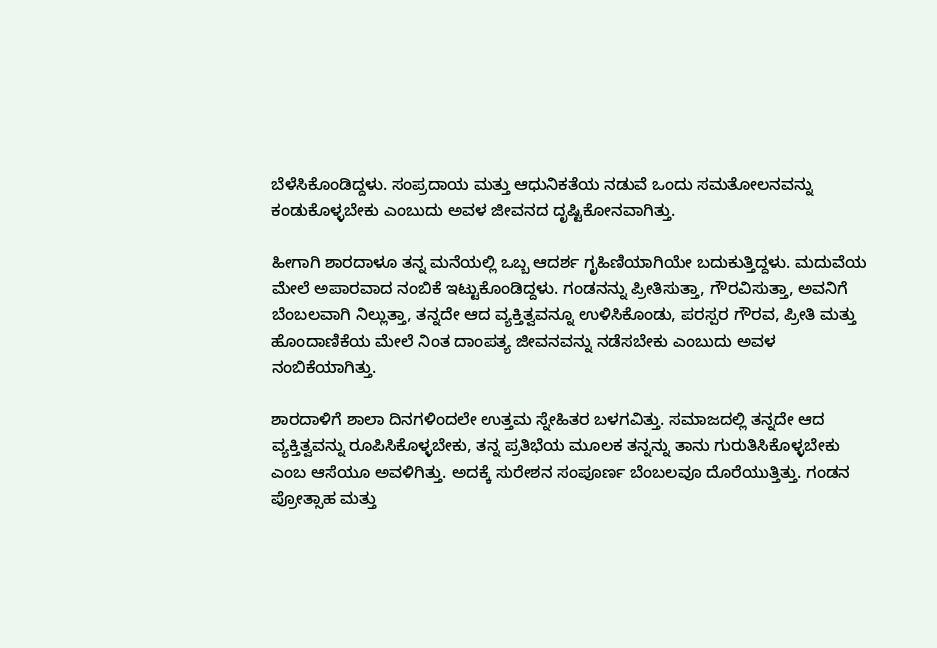ಬೆಳೆಸಿಕೊಂಡಿದ್ದಳು. ಸಂಪ್ರದಾಯ ಮತ್ತು ಆಧುನಿಕತೆಯ ನಡುವೆ ಒಂದು ಸಮತೋಲನವನ್ನು ಕಂಡುಕೊಳ್ಳಬೇಕು ಎಂಬುದು ಅವಳ ಜೀವನದ ದೃಷ್ಟಿಕೋನವಾಗಿತ್ತು.

ಹೀಗಾಗಿ ಶಾರದಾಳೂ ತನ್ನ ಮನೆಯಲ್ಲಿ ಒಬ್ಬ ಆದರ್ಶ ಗೃಹಿಣಿಯಾಗಿಯೇ ಬದುಕುತ್ತಿದ್ದಳು. ಮದುವೆಯ ಮೇಲೆ ಅಪಾರವಾದ ನಂಬಿಕೆ ಇಟ್ಟುಕೊಂಡಿದ್ದಳು. ಗಂಡನನ್ನು ಪ್ರೀತಿಸುತ್ತಾ, ಗೌರವಿಸುತ್ತಾ, ಅವನಿಗೆ ಬೆಂಬಲವಾಗಿ ನಿಲ್ಲುತ್ತಾ, ತನ್ನದೇ ಆದ ವ್ಯಕ್ತಿತ್ವವನ್ನೂ ಉಳಿಸಿಕೊಂಡು, ಪರಸ್ಪರ ಗೌರವ, ಪ್ರೀತಿ ಮತ್ತು ಹೊಂದಾಣಿಕೆಯ ಮೇಲೆ ನಿಂತ ದಾಂಪತ್ಯ ಜೀವನವನ್ನು ನಡೆಸಬೇಕು ಎಂಬುದು ಅವಳ ನಂಬಿಕೆಯಾಗಿತ್ತು.

ಶಾರದಾಳಿಗೆ ಶಾಲಾ ದಿನಗಳಿಂದಲೇ ಉತ್ತಮ ಸ್ನೇಹಿತರ ಬಳಗವಿತ್ತು. ಸಮಾಜದಲ್ಲಿ ತನ್ನದೇ ಆದ ವ್ಯಕ್ತಿತ್ವವನ್ನು ರೂಪಿಸಿಕೊಳ್ಳಬೇಕು, ತನ್ನ ಪ್ರತಿಭೆಯ ಮೂಲಕ ತನ್ನನ್ನು ತಾನು ಗುರುತಿಸಿಕೊಳ್ಳಬೇಕು ಎಂಬ ಆಸೆಯೂ ಅವಳಿಗಿತ್ತು. ಅದಕ್ಕೆ ಸುರೇಶನ ಸಂಪೂರ್ಣ ಬೆಂಬಲವೂ ದೊರೆಯುತ್ತಿತ್ತು. ಗಂಡನ ಪ್ರೋತ್ಸಾಹ ಮತ್ತು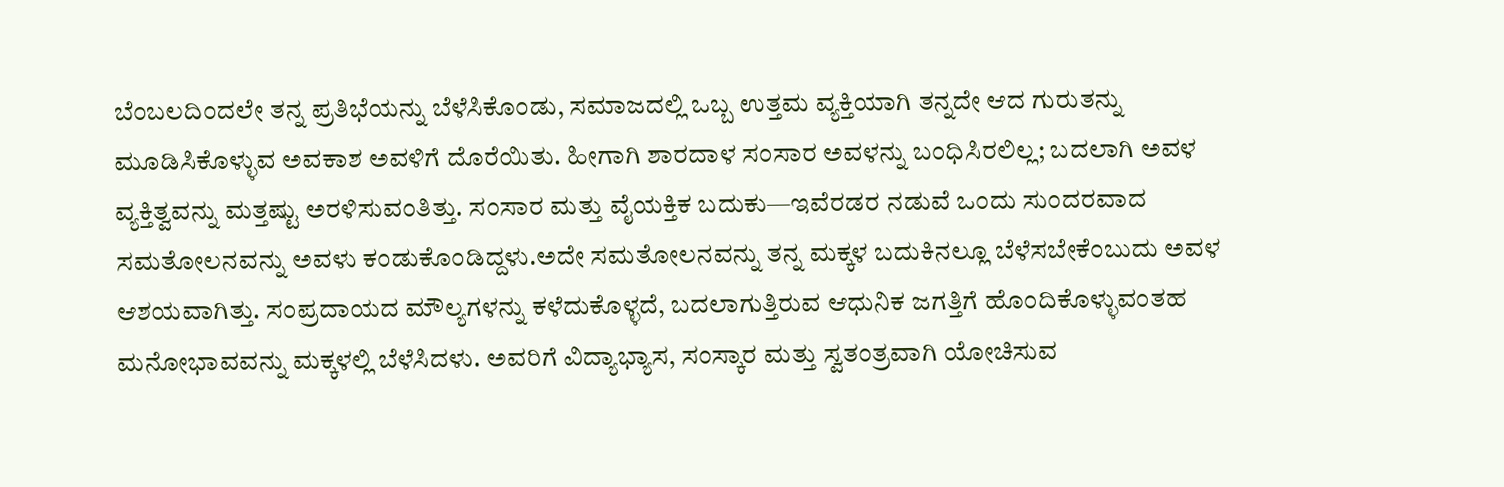ಬೆಂಬಲದಿಂದಲೇ ತನ್ನ ಪ್ರತಿಭೆಯನ್ನು ಬೆಳೆಸಿಕೊಂಡು, ಸಮಾಜದಲ್ಲಿ ಒಬ್ಬ ಉತ್ತಮ ವ್ಯಕ್ತಿಯಾಗಿ ತನ್ನದೇ ಆದ ಗುರುತನ್ನು ಮೂಡಿಸಿಕೊಳ್ಳುವ ಅವಕಾಶ ಅವಳಿಗೆ ದೊರೆಯಿತು. ಹೀಗಾಗಿ ಶಾರದಾಳ ಸಂಸಾರ ಅವಳನ್ನು ಬಂಧಿಸಿರಲಿಲ್ಲ; ಬದಲಾಗಿ ಅವಳ ವ್ಯಕ್ತಿತ್ವವನ್ನು ಮತ್ತಷ್ಟು ಅರಳಿಸುವಂತಿತ್ತು. ಸಂಸಾರ ಮತ್ತು ವೈಯಕ್ತಿಕ ಬದುಕು—ಇವೆರಡರ ನಡುವೆ ಒಂದು ಸುಂದರವಾದ ಸಮತೋಲನವನ್ನು ಅವಳು ಕಂಡುಕೊಂಡಿದ್ದಳು.ಅದೇ ಸಮತೋಲನವನ್ನು ತನ್ನ ಮಕ್ಕಳ ಬದುಕಿನಲ್ಲೂ ಬೆಳೆಸಬೇಕೆಂಬುದು ಅವಳ ಆಶಯವಾಗಿತ್ತು. ಸಂಪ್ರದಾಯದ ಮೌಲ್ಯಗಳನ್ನು ಕಳೆದುಕೊಳ್ಳದೆ, ಬದಲಾಗುತ್ತಿರುವ ಆಧುನಿಕ ಜಗತ್ತಿಗೆ ಹೊಂದಿಕೊಳ್ಳುವಂತಹ ಮನೋಭಾವವನ್ನು ಮಕ್ಕಳಲ್ಲಿ ಬೆಳೆಸಿದಳು. ಅವರಿಗೆ ವಿದ್ಯಾಭ್ಯಾಸ, ಸಂಸ್ಕಾರ ಮತ್ತು ಸ್ವತಂತ್ರವಾಗಿ ಯೋಚಿಸುವ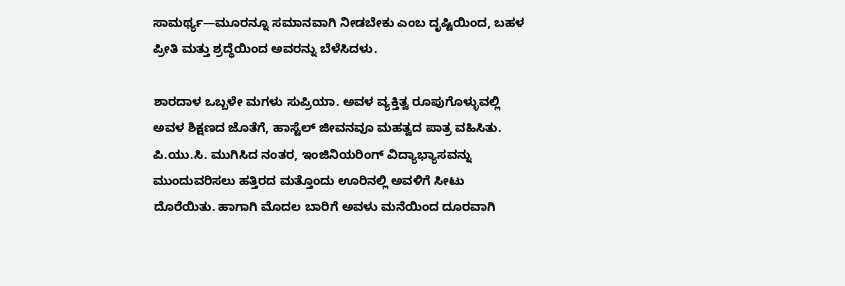ಸಾಮರ್ಥ್ಯ—ಮೂರನ್ನೂ ಸಮಾನವಾಗಿ ನೀಡಬೇಕು ಎಂಬ ದೃಷ್ಟಿಯಿಂದ, ಬಹಳ ಪ್ರೀತಿ ಮತ್ತು ಶ್ರದ್ಧೆಯಿಂದ ಅವರನ್ನು ಬೆಳೆಸಿದಳು.

ಶಾರದಾಳ ಒಬ್ಬಳೇ ಮಗಳು ಸುಪ್ರಿಯಾ. ಅವಳ ವ್ಯಕ್ತಿತ್ವ ರೂಪುಗೊಳ್ಳುವಲ್ಲಿ ಅವಳ ಶಿಕ್ಷಣದ ಜೊತೆಗೆ, ಹಾಸ್ಟೆಲ್ ಜೀವನವೂ ಮಹತ್ವದ ಪಾತ್ರ ವಹಿಸಿತು. ಪಿ.ಯು.ಸಿ. ಮುಗಿಸಿದ ನಂತರ, ಇಂಜಿನಿಯರಿಂಗ್ ವಿದ್ಯಾಭ್ಯಾಸವನ್ನು ಮುಂದುವರಿಸಲು ಹತ್ತಿರದ ಮತ್ತೊಂದು ಊರಿನಲ್ಲಿ ಅವಳಿಗೆ ಸೀಟು ದೊರೆಯಿತು. ಹಾಗಾಗಿ ಮೊದಲ ಬಾರಿಗೆ ಅವಳು ಮನೆಯಿಂದ ದೂರವಾಗಿ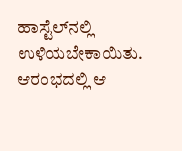ಹಾಸ್ಟೆಲ್‌ನಲ್ಲಿ ಉಳಿಯಬೇಕಾಯಿತು. ಆರಂಭದಲ್ಲಿ ಆ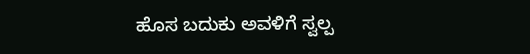ಹೊಸ ಬದುಕು ಅವಳಿಗೆ ಸ್ವಲ್ಪ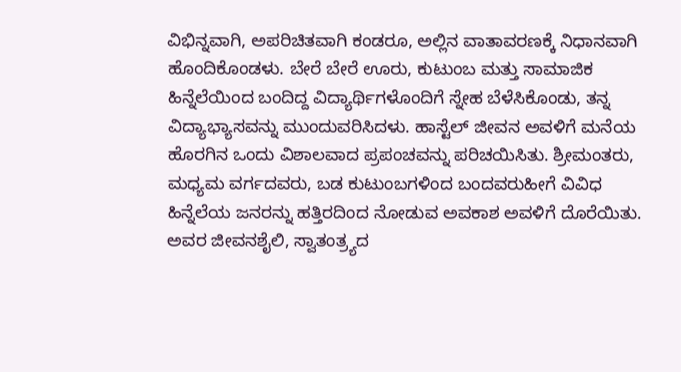ವಿಭಿನ್ನವಾಗಿ, ಅಪರಿಚಿತವಾಗಿ ಕಂಡರೂ, ಅಲ್ಲಿನ ವಾತಾವರಣಕ್ಕೆ ನಿಧಾನವಾಗಿ ಹೊಂದಿಕೊಂಡಳು. ಬೇರೆ ಬೇರೆ ಊರು, ಕುಟುಂಬ ಮತ್ತು ಸಾಮಾಜಿಕ ಹಿನ್ನೆಲೆಯಿಂದ ಬಂದಿದ್ದ ವಿದ್ಯಾರ್ಥಿಗಳೊಂದಿಗೆ ಸ್ನೇಹ ಬೆಳೆಸಿಕೊಂಡು, ತನ್ನ ವಿದ್ಯಾಭ್ಯಾಸವನ್ನು ಮುಂದುವರಿಸಿದಳು. ಹಾಸ್ಟೆಲ್ ಜೀವನ ಅವಳಿಗೆ ಮನೆಯ ಹೊರಗಿನ ಒಂದು ವಿಶಾಲವಾದ ಪ್ರಪಂಚವನ್ನು ಪರಿಚಯಿಸಿತು. ಶ್ರೀಮಂತರು, ಮಧ್ಯಮ ವರ್ಗದವರು, ಬಡ ಕುಟುಂಬಗಳಿಂದ ಬಂದವರುಹೀಗೆ ವಿವಿಧ ಹಿನ್ನೆಲೆಯ ಜನರನ್ನು ಹತ್ತಿರದಿಂದ ನೋಡುವ ಅವಕಾಶ ಅವಳಿಗೆ ದೊರೆಯಿತು. ಅವರ ಜೀವನಶೈಲಿ, ಸ್ವಾತಂತ್ರ್ಯದ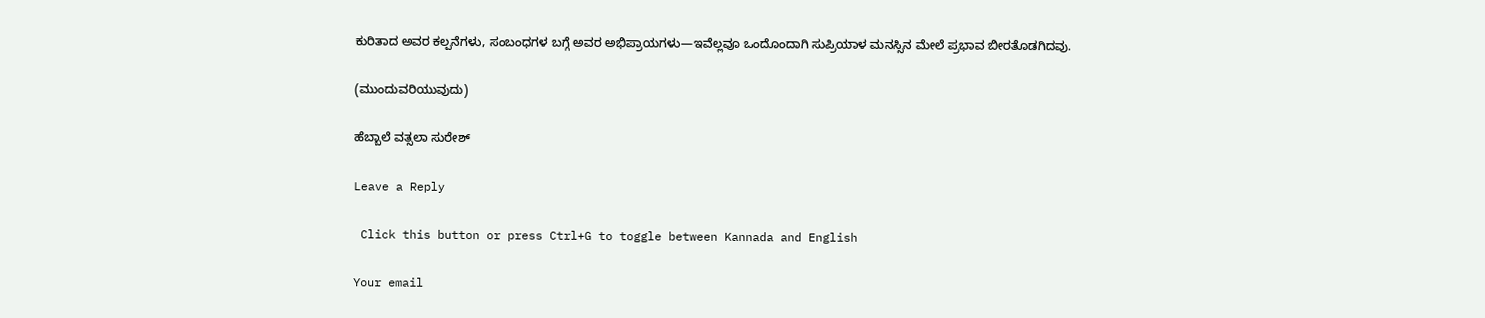ಕುರಿತಾದ ಅವರ ಕಲ್ಪನೆಗಳು, ಸಂಬಂಧಗಳ ಬಗ್ಗೆ ಅವರ ಅಭಿಪ್ರಾಯಗಳು—ಇವೆಲ್ಲವೂ ಒಂದೊಂದಾಗಿ ಸುಪ್ರಿಯಾಳ ಮನಸ್ಸಿನ ಮೇಲೆ ಪ್ರಭಾವ ಬೀರತೊಡಗಿದವು.

(ಮುಂದುವರಿಯುವುದು)

ಹೆಬ್ಬಾಲೆ ವತ್ಸಲಾ ಸುರೇಶ್

Leave a Reply

 Click this button or press Ctrl+G to toggle between Kannada and English

Your email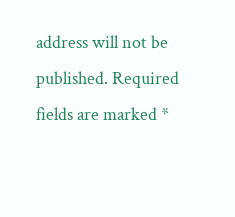address will not be published. Required fields are marked *